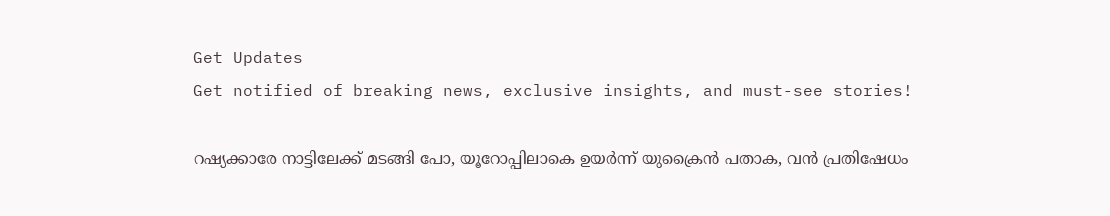Get Updates
Get notified of breaking news, exclusive insights, and must-see stories!

റഷ്യക്കാരേ നാട്ടിലേക്ക് മടങ്ങി പോ, യൂറോപ്പിലാകെ ഉയര്‍ന്ന് യുക്രൈന്‍ പതാക, വന്‍ പ്രതിഷേധം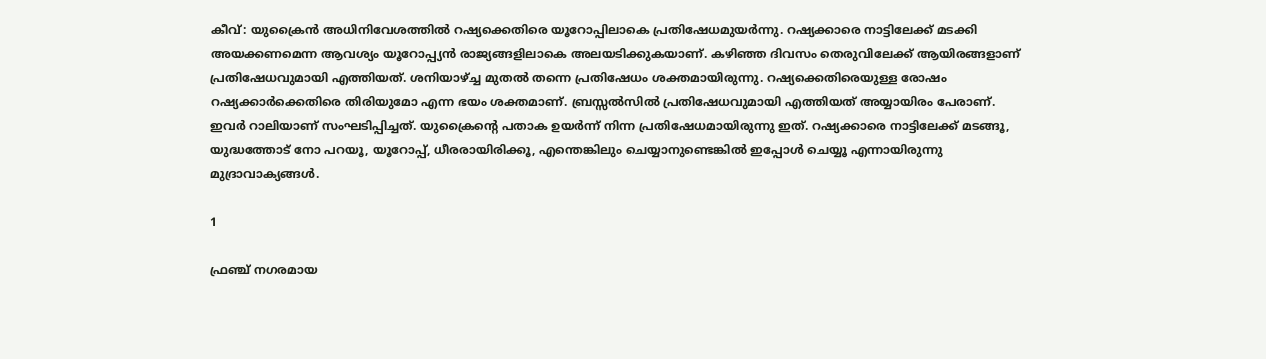കീവ്: യുക്രൈന്‍ അധിനിവേശത്തില്‍ റഷ്യക്കെതിരെ യൂറോപ്പിലാകെ പ്രതിഷേധമുയര്‍ന്നു. റഷ്യക്കാരെ നാട്ടിലേക്ക് മടക്കി അയക്കണമെന്ന ആവശ്യം യൂറോപ്പ്യന്‍ രാജ്യങ്ങളിലാകെ അലയടിക്കുകയാണ്. കഴിഞ്ഞ ദിവസം തെരുവിലേക്ക് ആയിരങ്ങളാണ് പ്രതിഷേധവുമായി എത്തിയത്. ശനിയാഴ്ച്ച മുതല്‍ തന്നെ പ്രതിഷേധം ശക്തമായിരുന്നു. റഷ്യക്കെതിരെയുള്ള രോഷം റഷ്യക്കാര്‍ക്കെതിരെ തിരിയുമോ എന്ന ഭയം ശക്തമാണ്. ബ്രസ്സല്‍സില്‍ പ്രതിഷേധവുമായി എത്തിയത് അയ്യായിരം പേരാണ്. ഇവര്‍ റാലിയാണ് സംഘടിപ്പിച്ചത്. യുക്രൈന്റെ പതാക ഉയര്‍ന്ന് നിന്ന പ്രതിഷേധമായിരുന്നു ഇത്. റഷ്യക്കാരെ നാട്ടിലേക്ക് മടങ്ങൂ, യുദ്ധത്തോട് നോ പറയൂ, യൂറോപ്പ്, ധീരരായിരിക്കൂ, എന്തെങ്കിലും ചെയ്യാനുണ്ടെങ്കില്‍ ഇപ്പോള്‍ ചെയ്യൂ എന്നായിരുന്നു മുദ്രാവാക്യങ്ങള്‍.

1

ഫ്രഞ്ച് നഗരമായ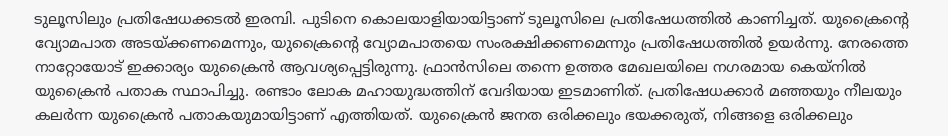ടുലൂസിലും പ്രതിഷേധക്കടല്‍ ഇരമ്പി. പുടിനെ കൊലയാളിയായിട്ടാണ് ടുലൂസിലെ പ്രതിഷേധത്തില്‍ കാണിച്ചത്. യുക്രൈന്റെ വ്യോമപാത അടയ്ക്കണമെന്നും, യുക്രൈന്റെ വ്യോമപാതയെ സംരക്ഷിക്കണമെന്നും പ്രതിഷേധത്തില്‍ ഉയര്‍ന്നു. നേരത്തെ നാറ്റോയോട് ഇക്കാര്യം യുക്രൈന്‍ ആവശ്യപ്പെട്ടിരുന്നു. ഫ്രാന്‍സിലെ തന്നെ ഉത്തര മേഖലയിലെ നഗരമായ കെയ്‌നില്‍ യുക്രൈന്‍ പതാക സ്ഥാപിച്ചു. രണ്ടാം ലോക മഹായുദ്ധത്തിന് വേദിയായ ഇടമാണിത്. പ്രതിഷേധക്കാര്‍ മഞ്ഞയും നീലയും കലര്‍ന്ന യുക്രൈന്‍ പതാകയുമായിട്ടാണ് എത്തിയത്. യുക്രൈന്‍ ജനത ഒരിക്കലും ഭയക്കരുത്, നിങ്ങളെ ഒരിക്കലും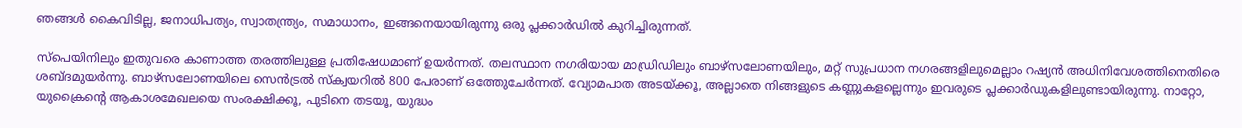ഞങ്ങള്‍ കൈവിടില്ല, ജനാധിപത്യം, സ്വാതന്ത്ര്യം, സമാധാനം, ഇങ്ങനെയായിരുന്നു ഒരു പ്ലക്കാര്‍ഡില്‍ കുറിച്ചിരുന്നത്.

സ്‌പെയിനിലും ഇതുവരെ കാണാത്ത തരത്തിലുള്ള പ്രതിഷേധമാണ് ഉയര്‍ന്നത്. തലസ്ഥാന നഗരിയായ മാഡ്രിഡിലും ബാഴ്‌സലോണയിലും, മറ്റ് സുപ്രധാന നഗരങ്ങളിലുമെല്ലാം റഷ്യന്‍ അധിനിവേശത്തിനെതിരെ ശബ്ദമുയര്‍ന്നു. ബാഴ്‌സലോണയിലെ സെന്‍ട്രല്‍ സ്‌ക്വയറില്‍ 800 പേരാണ് ഒത്തേുചേര്‍ന്നത്. വ്യോമപാത അടയ്ക്കൂ, അല്ലാതെ നിങ്ങളുടെ കണ്ണുകളല്ലെന്നും ഇവരുടെ പ്ലക്കാര്‍ഡുകളിലുണ്ടായിരുന്നു. നാറ്റോ, യുക്രൈന്റെ ആകാശമേഖലയെ സംരക്ഷിക്കൂ, പുടിനെ തടയൂ, യുദ്ധം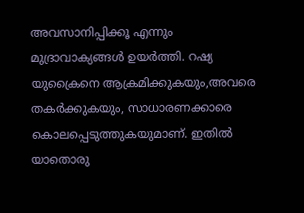അവസാനിപ്പിക്കൂ എന്നും മുദ്രാവാക്യങ്ങള്‍ ഉയര്‍ത്തി. റഷ്യ യുക്രൈനെ ആക്രമിക്കുകയും,അവരെ തകര്‍ക്കുകയും, സാധാരണക്കാരെ കൊലപ്പെടുത്തുകയുമാണ്. ഇതില്‍ യാതൊരു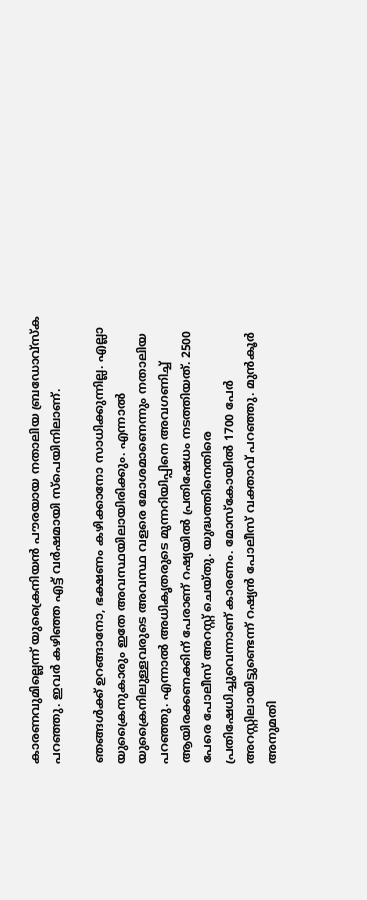കാരണവുമില്ലെന്ന് യുക്രൈനിയന്‍ പൗരയായ നതാലിയ ബ്രഡോവ്‌സ്‌ക പറഞ്ഞു. ഇവര്‍ കഴിഞ്ഞ എട്ട് വര്‍ഷമായി സ്‌പെയിനിലാണ്.

ഞങ്ങള്‍ക്ക് ഉറങ്ങാനോ, ഭക്ഷണം കഴിക്കാനോ സാധിക്കുന്നില്ല. എല്ലാ യുക്രൈനുകാരും ഇതേ അവസ്ഥയിലായിരിക്കും. എന്നാല്‍ യുക്രൈനിലുള്ളവരുടെ അവസ്ഥ വളരെ മോശമാണെന്നും നതാലിയ പറഞ്ഞു. എന്നാല്‍ അധികൃതരുടെ മുന്നറിയിപ്പിനെ അവഗണിച്ച് ആയിരക്കണക്കിന് പേരാണ് റഷ്യയില്‍ പ്രതിഷേധം നടത്തിയത്. 2500 പേരെ പോലീസ് അറസ്റ്റ് ചെയ്തു. യുദ്ധത്തിനെതിരെ പ്രതിഷേധിച്ചുവെന്നാണ് കാരണം. മോസ്‌കോയില്‍ 1700 പേര്‍ അറസ്റ്റിലായിട്ടുണ്ടെന്ന് റഷ്യന്‍ പോലീസ് വക്താവ് പറഞ്ഞു. മുന്‍കൂര്‍ അനുമതി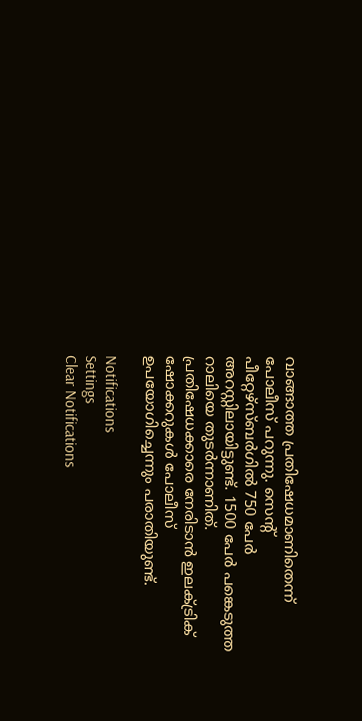വാങ്ങാത്ത പ്രതിഷേധമാണിതെന്ന് പോലീസ് പറുന്നു. സെന്റ് പീറ്റേഴ്‌സ്ബര്‍ഗില്‍ 750 പേര്‍ അറസ്റ്റിലായിട്ടുണ്ട്. 1500 പേര്‍ പങ്കെടുത്ത റാലിയെ തുടര്‍ന്നാണിത്. പ്രതിഷേധക്കാരെ നേരിടാന്‍ ഇലക്ട്രിക് ഷോക്കറുകള്‍ പോലീസ് ഉപയോഗിച്ചെന്നും പരാതിയുണ്ട്.

Notifications
Settings
Clear Notifications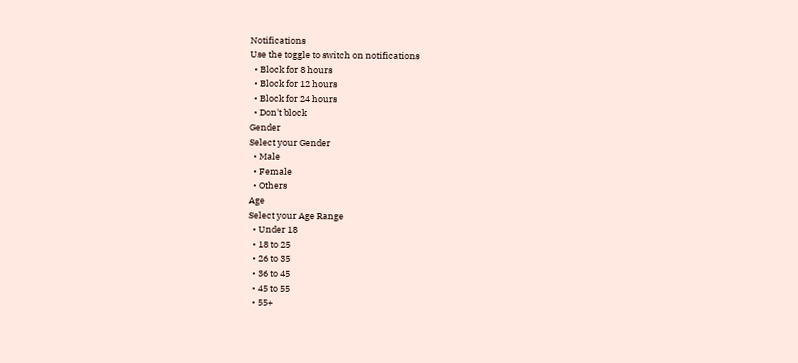Notifications
Use the toggle to switch on notifications
  • Block for 8 hours
  • Block for 12 hours
  • Block for 24 hours
  • Don't block
Gender
Select your Gender
  • Male
  • Female
  • Others
Age
Select your Age Range
  • Under 18
  • 18 to 25
  • 26 to 35
  • 36 to 45
  • 45 to 55
  • 55+